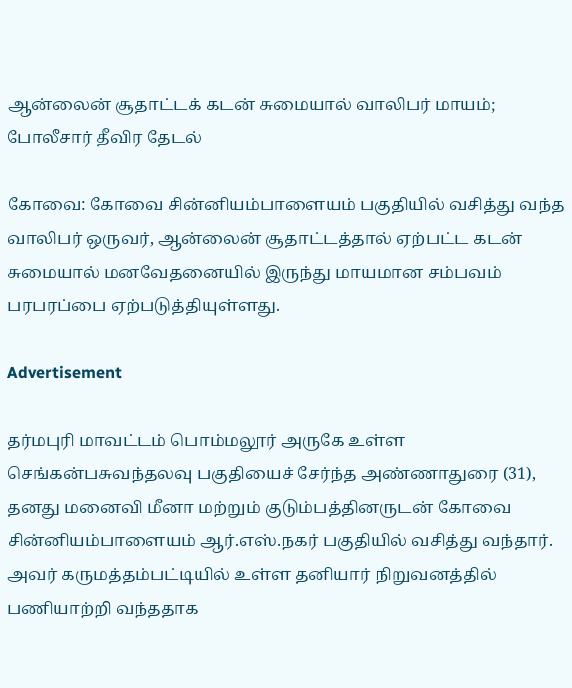ஆன்லைன் சூதாட்டக் கடன் சுமையால் வாலிபர் மாயம்; போலீசார் தீவிர தேடல்

கோவை: கோவை சின்னியம்பாளையம் பகுதியில் வசித்து வந்த வாலிபர் ஒருவர், ஆன்லைன் சூதாட்டத்தால் ஏற்பட்ட கடன் சுமையால் மனவேதனையில் இருந்து மாயமான சம்பவம் பரபரப்பை ஏற்படுத்தியுள்ளது.

Advertisement

தர்மபுரி மாவட்டம் பொம்மலூர் அருகே உள்ள செங்கன்பசுவந்தலவு பகுதியைச் சேர்ந்த அண்ணாதுரை (31), தனது மனைவி மீனா மற்றும் குடும்பத்தினருடன் கோவை சின்னியம்பாளையம் ஆர்.எஸ்.நகர் பகுதியில் வசித்து வந்தார். அவர் கருமத்தம்பட்டியில் உள்ள தனியார் நிறுவனத்தில் பணியாற்றி வந்ததாக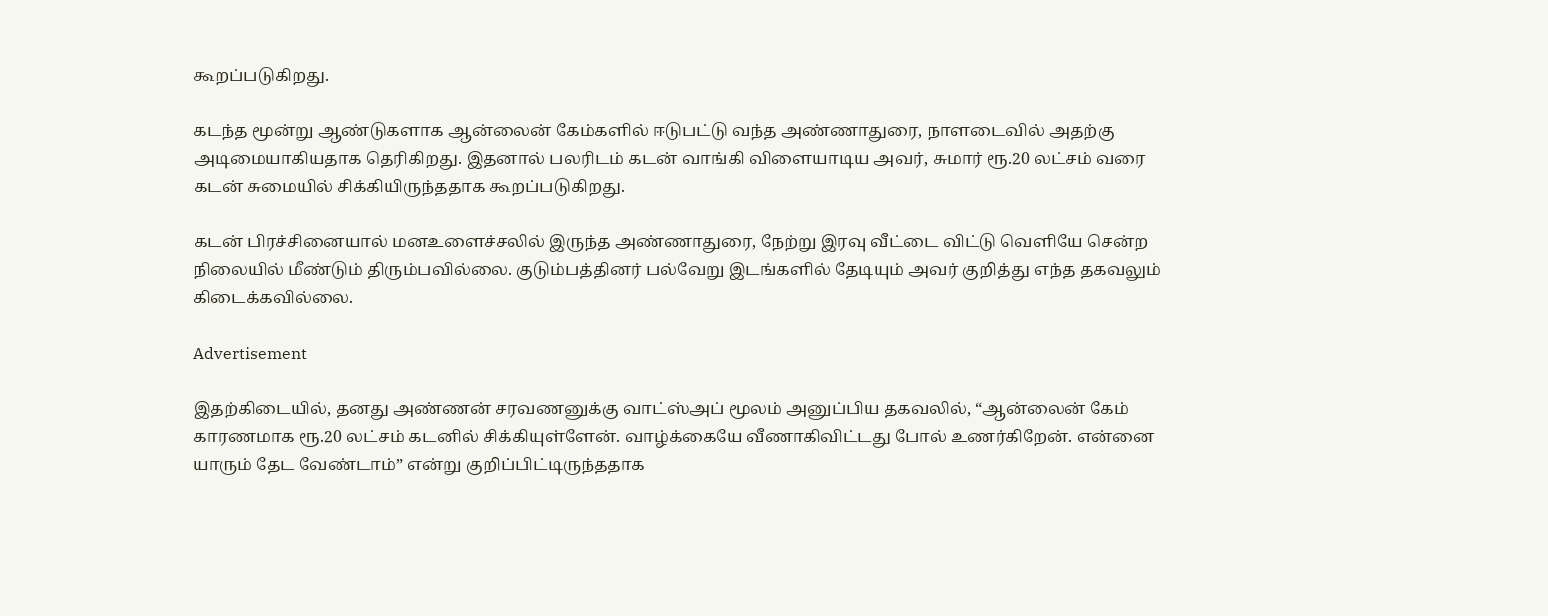கூறப்படுகிறது.

கடந்த மூன்று ஆண்டுகளாக ஆன்லைன் கேம்களில் ஈடுபட்டு வந்த அண்ணாதுரை, நாளடைவில் அதற்கு அடிமையாகியதாக தெரிகிறது. இதனால் பலரிடம் கடன் வாங்கி விளையாடிய அவர், சுமார் ரூ.20 லட்சம் வரை கடன் சுமையில் சிக்கியிருந்ததாக கூறப்படுகிறது.

கடன் பிரச்சினையால் மனஉளைச்சலில் இருந்த அண்ணாதுரை, நேற்று இரவு வீட்டை விட்டு வெளியே சென்ற நிலையில் மீண்டும் திரும்பவில்லை. குடும்பத்தினர் பல்வேறு இடங்களில் தேடியும் அவர் குறித்து எந்த தகவலும் கிடைக்கவில்லை.

Advertisement

இதற்கிடையில், தனது அண்ணன் சரவணனுக்கு வாட்ஸ்அப் மூலம் அனுப்பிய தகவலில், “ஆன்லைன் கேம் காரணமாக ரூ.20 லட்சம் கடனில் சிக்கியுள்ளேன். வாழ்க்கையே வீணாகிவிட்டது போல் உணர்கிறேன். என்னை யாரும் தேட வேண்டாம்” என்று குறிப்பிட்டிருந்ததாக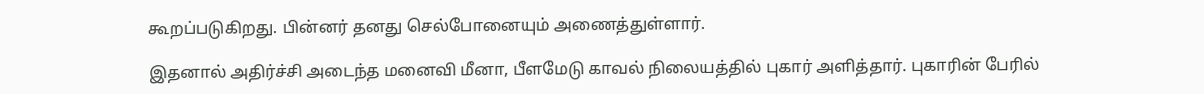கூறப்படுகிறது. பின்னர் தனது செல்போனையும் அணைத்துள்ளார்.

இதனால் அதிர்ச்சி அடைந்த மனைவி மீனா, பீளமேடு காவல் நிலையத்தில் புகார் அளித்தார். புகாரின் பேரில்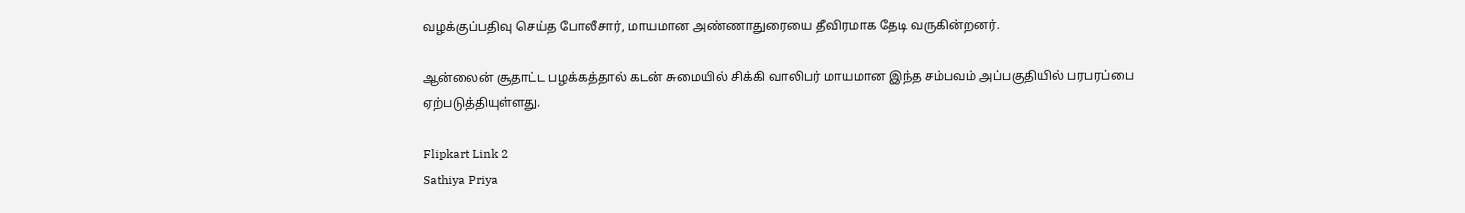வழக்குப்பதிவு செய்த போலீசார், மாயமான அண்ணாதுரையை தீவிரமாக தேடி வருகின்றனர்.

ஆன்லைன் சூதாட்ட பழக்கத்தால் கடன் சுமையில் சிக்கி வாலிபர் மாயமான இந்த சம்பவம் அப்பகுதியில் பரபரப்பை ஏற்படுத்தியுள்ளது.

Flipkart Link 2
Sathiya Priya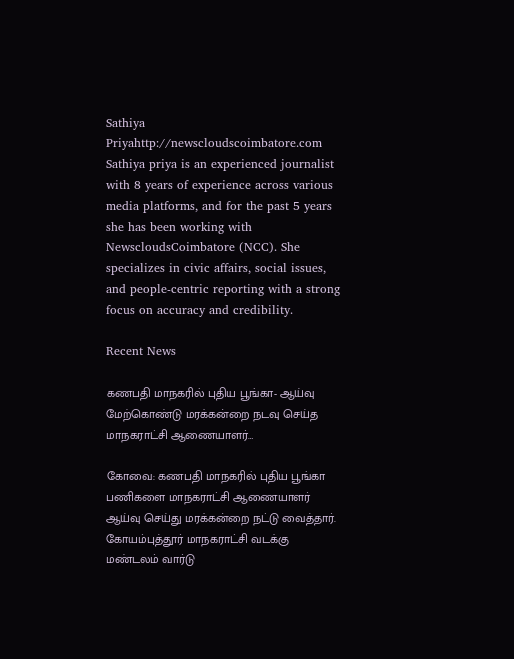Sathiya Priyahttp://newscloudscoimbatore.com
Sathiya priya is an experienced journalist with 8 years of experience across various media platforms, and for the past 5 years she has been working with NewscloudsCoimbatore (NCC). She specializes in civic affairs, social issues, and people-centric reporting with a strong focus on accuracy and credibility.

Recent News

கணபதி மாநகரில் புதிய பூங்கா- ஆய்வு மேற்கொண்டு மரக்கன்றை நடவு செய்த மாநகராட்சி ஆணையாளர்…

கோவை: கணபதி மாநகரில் புதிய பூங்கா பணிகளை மாநகராட்சி ஆணையாளர் ஆய்வு செய்து மரக்கன்றை நட்டு வைத்தார். கோயம்புத்தூர் மாநகராட்சி வடக்கு மண்டலம் வார்டு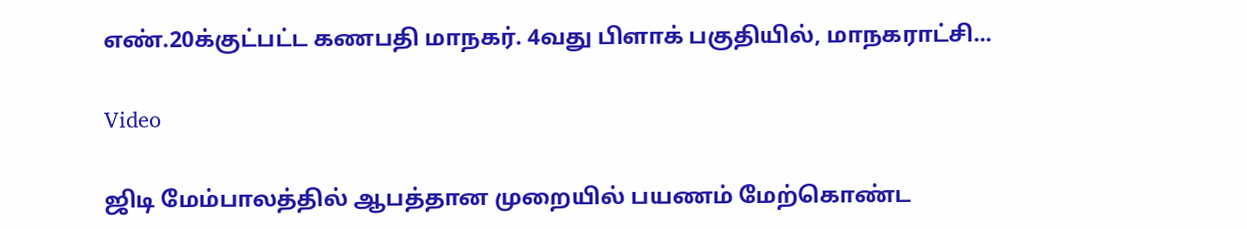எண்.20க்குட்பட்ட கணபதி மாநகர். 4வது பிளாக் பகுதியில், மாநகராட்சி...

Video

ஜிடி மேம்பாலத்தில் ஆபத்தான முறையில் பயணம் மேற்கொண்ட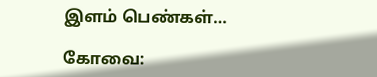இளம் பெண்கள்…

கோவை: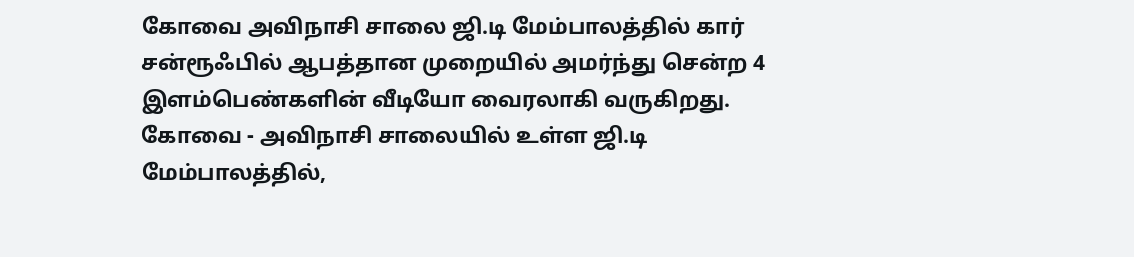கோவை அவிநாசி சாலை ஜி.டி மேம்பாலத்தில் கார் சன்ரூஃபில் ஆபத்தான முறையில் அமர்ந்து சென்ற 4 இளம்பெண்களின் வீடியோ வைரலாகி வருகிறது. கோவை - அவிநாசி சாலையில் உள்ள ஜி.டி மேம்பாலத்தில்,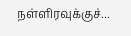நள்ளிரவுக்குச்...